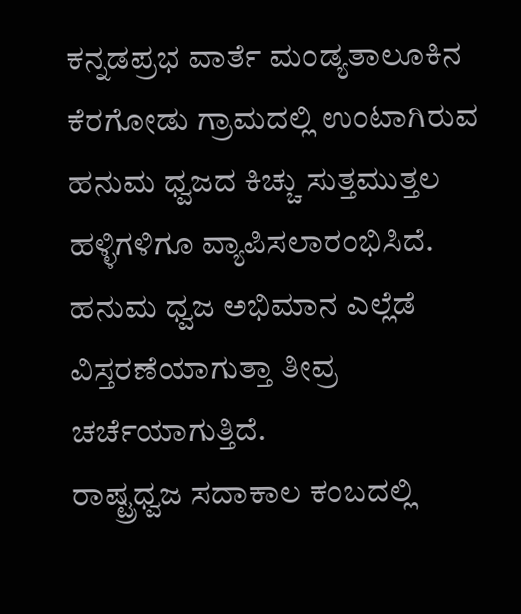ಕನ್ನಡಪ್ರಭ ವಾರ್ತೆ ಮಂಡ್ಯತಾಲೂಕಿನ ಕೆರಗೋಡು ಗ್ರಾಮದಲ್ಲಿ ಉಂಟಾಗಿರುವ ಹನುಮ ಧ್ವಜದ ಕಿಚ್ಚು ಸುತ್ತಮುತ್ತಲ ಹಳ್ಳಿಗಳಿಗೂ ವ್ಯಾಪಿಸಲಾರಂಭಿಸಿದೆ. ಹನುಮ ಧ್ವಜ ಅಭಿಮಾನ ಎಲ್ಲೆಡೆ ವಿಸ್ತರಣೆಯಾಗುತ್ತಾ ತೀವ್ರ ಚರ್ಚೆಯಾಗುತ್ತಿದೆ.
ರಾಷ್ಟ್ರಧ್ವಜ ಸದಾಕಾಲ ಕಂಬದಲ್ಲಿ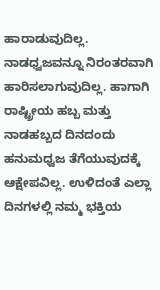ಹಾರಾಡುವುದಿಲ್ಲ. ನಾಡಧ್ವಜವನ್ನೂ ನಿರಂತರವಾಗಿ ಹಾರಿಸಲಾಗುವುದಿಲ್ಲ. ಹಾಗಾಗಿ ರಾಷ್ಟ್ರೀಯ ಹಬ್ಬ ಮತ್ತು ನಾಡಹಬ್ಬದ ದಿನದಂದು ಹನುಮಧ್ವಜ ತೆಗೆಯುವುದಕ್ಕೆ ಆಕ್ಷೇಪವಿಲ್ಲ. ಉಳಿದಂತೆ ಎಲ್ಲಾ ದಿನಗಳಲ್ಲಿ ನಮ್ಮ ಭಕ್ತಿಯ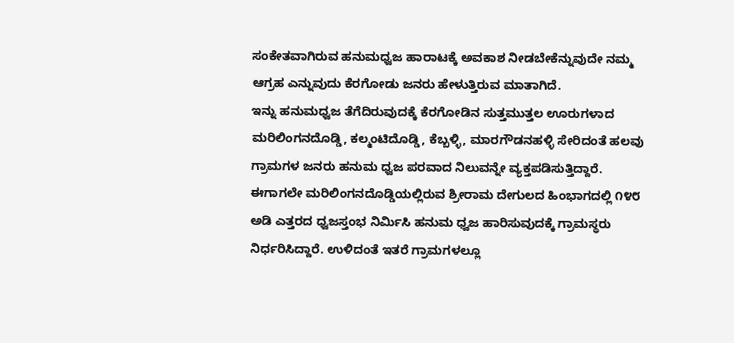ಸಂಕೇತವಾಗಿರುವ ಹನುಮಧ್ವಜ ಹಾರಾಟಕ್ಕೆ ಅವಕಾಶ ನೀಡಬೇಕೆನ್ನುವುದೇ ನಮ್ಮ ಆಗ್ರಹ ಎನ್ನುವುದು ಕೆರಗೋಡು ಜನರು ಹೇಳುತ್ತಿರುವ ಮಾತಾಗಿದೆ.
ಇನ್ನು ಹನುಮಧ್ವಜ ತೆಗೆದಿರುವುದಕ್ಕೆ ಕೆರಗೋಡಿನ ಸುತ್ತಮುತ್ತಲ ಊರುಗಳಾದ ಮರಿಲಿಂಗನದೊಡ್ಡಿ, ಕಲ್ಮಂಟಿದೊಡ್ಡಿ, ಕೆಬ್ಬಳ್ಳಿ, ಮಾರಗೌಡನಹಳ್ಳಿ ಸೇರಿದಂತೆ ಹಲವು ಗ್ರಾಮಗಳ ಜನರು ಹನುಮ ಧ್ವಜ ಪರವಾದ ನಿಲುವನ್ನೇ ವ್ಯಕ್ತಪಡಿಸುತ್ತಿದ್ದಾರೆ. ಈಗಾಗಲೇ ಮರಿಲಿಂಗನದೊಡ್ಡಿಯಲ್ಲಿರುವ ಶ್ರೀರಾಮ ದೇಗುಲದ ಹಿಂಭಾಗದಲ್ಲಿ ೧೪೮ ಅಡಿ ಎತ್ತರದ ಧ್ವಜಸ್ತಂಭ ನಿರ್ಮಿಸಿ ಹನುಮ ಧ್ವಜ ಹಾರಿಸುವುದಕ್ಕೆ ಗ್ರಾಮಸ್ಥರು ನಿರ್ಧರಿಸಿದ್ದಾರೆ. ಉಳಿದಂತೆ ಇತರೆ ಗ್ರಾಮಗಳಲ್ಲೂ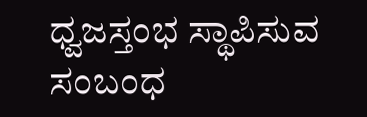ಧ್ವಜಸ್ತಂಭ ಸ್ಥಾಪಿಸುವ ಸಂಬಂಧ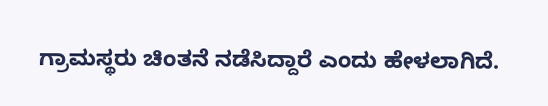ಗ್ರಾಮಸ್ಥರು ಚಿಂತನೆ ನಡೆಸಿದ್ದಾರೆ ಎಂದು ಹೇಳಲಾಗಿದೆ.